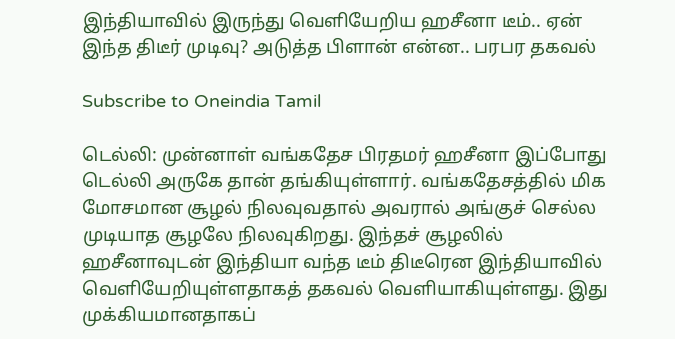இந்தியாவில் இருந்து வெளியேறிய ஹசீனா டீம்.. ஏன் இந்த திடீர் முடிவு? அடுத்த பிளான் என்ன.. பரபர தகவல்

Subscribe to Oneindia Tamil

டெல்லி: முன்னாள் வங்கதேச பிரதமர் ஹசீனா இப்போது டெல்லி அருகே தான் தங்கியுள்ளார். வங்கதேசத்தில் மிக மோசமான சூழல் நிலவுவதால் அவரால் அங்குச் செல்ல முடியாத சூழலே நிலவுகிறது. இந்தச் சூழலில் ஹசீனாவுடன் இந்தியா வந்த டீம் திடீரென இந்தியாவில் வெளியேறியுள்ளதாகத் தகவல் வெளியாகியுள்ளது. இது முக்கியமானதாகப்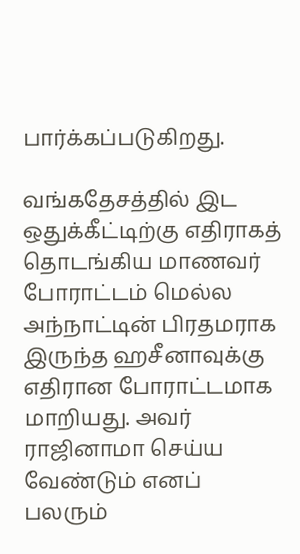பார்க்கப்படுகிறது.

வங்கதேசத்தில் இட ஒதுக்கீட்டிற்கு எதிராகத் தொடங்கிய மாணவர் போராட்டம் மெல்ல அந்நாட்டின் பிரதமராக இருந்த ஹசீனாவுக்கு எதிரான போராட்டமாக மாறியது. அவர் ராஜினாமா செய்ய வேண்டும் எனப் பலரும்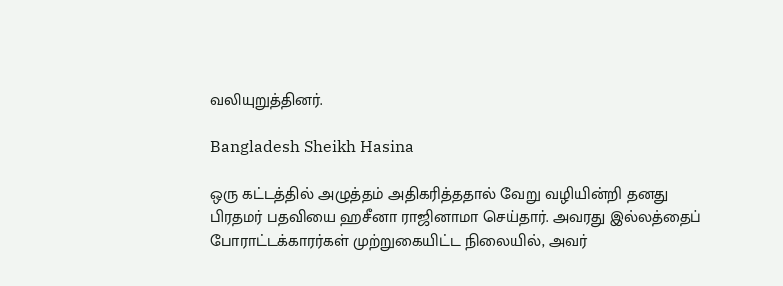வலியுறுத்தினர்.

Bangladesh Sheikh Hasina

ஒரு கட்டத்தில் அழுத்தம் அதிகரித்ததால் வேறு வழியின்றி தனது பிரதமர் பதவியை ஹசீனா ராஜினாமா செய்தார். அவரது இல்லத்தைப் போராட்டக்காரர்கள் முற்றுகையிட்ட நிலையில், அவர்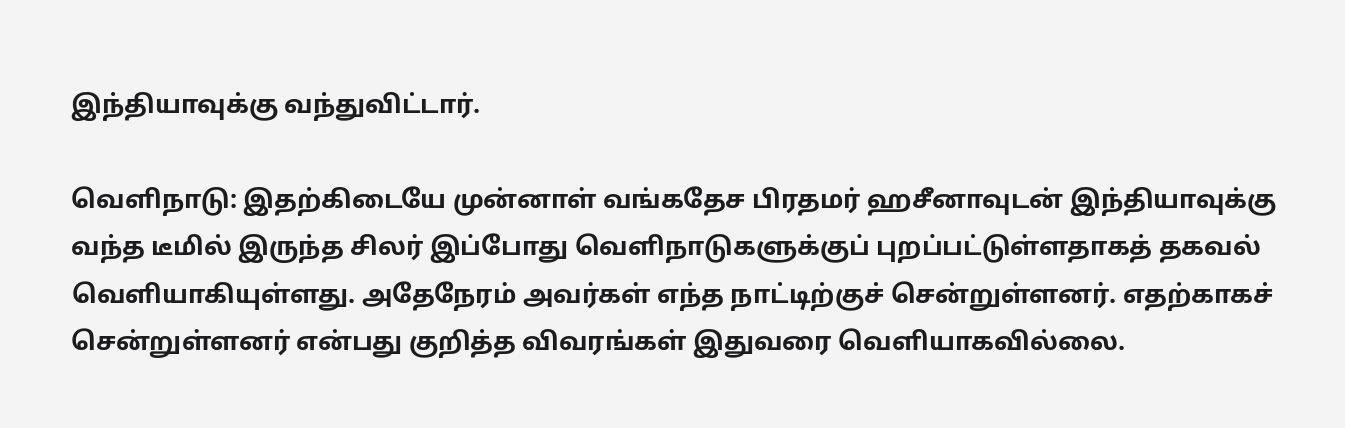இந்தியாவுக்கு வந்துவிட்டார்.

வெளிநாடு: இதற்கிடையே முன்னாள் வங்கதேச பிரதமர் ஹசீனாவுடன் இந்தியாவுக்கு வந்த டீமில் இருந்த சிலர் இப்போது வெளிநாடுகளுக்குப் புறப்பட்டுள்ளதாகத் தகவல் வெளியாகியுள்ளது. அதேநேரம் அவர்கள் எந்த நாட்டிற்குச் சென்றுள்ளனர். எதற்காகச் சென்றுள்ளனர் என்பது குறித்த விவரங்கள் இதுவரை வெளியாகவில்லை.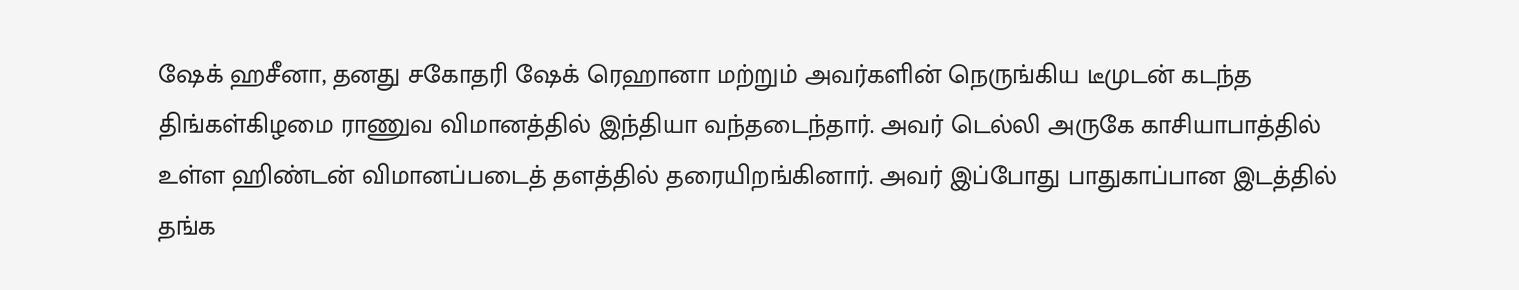ஷேக் ஹசீனா, தனது சகோதரி ஷேக் ரெஹானா மற்றும் அவர்களின் நெருங்கிய டீமுடன் கடந்த திங்கள்கிழமை ராணுவ விமானத்தில் இந்தியா வந்தடைந்தார். அவர் டெல்லி அருகே காசியாபாத்தில் உள்ள ஹிண்டன் விமானப்படைத் தளத்தில் தரையிறங்கினார். அவர் இப்போது பாதுகாப்பான இடத்தில் தங்க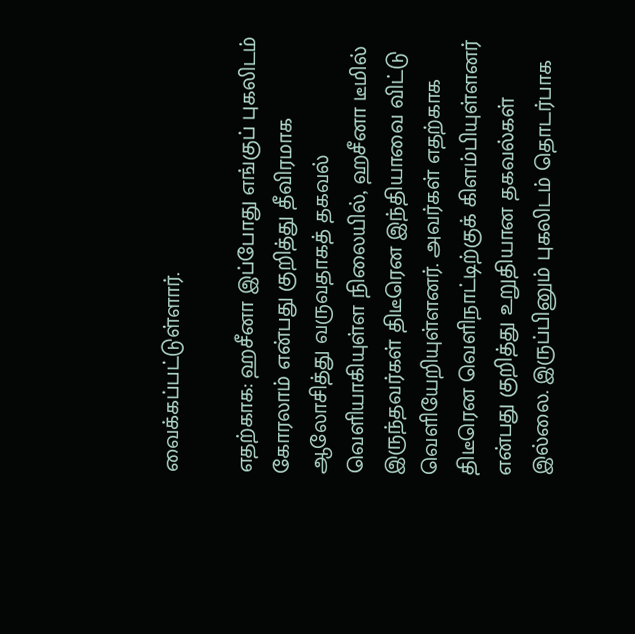வைக்கப்பட்டுள்ளார்.

எதற்காக: ஹசீனா இப்போது எங்குப் புகலிடம் கோரலாம் என்பது குறித்து தீவிரமாக ஆலோசித்து வருவதாகத் தகவல் வெளியாகியுள்ள நிலையில், ஹசீனா டீமில் இருந்தவர்கள் திடீரென இந்தியாவை விட்டு வெளியேறியுள்ளனர். அவர்கள் எதற்காக திடீரென வெளிநாட்டிற்குக் கிளம்பியுள்ளனர் என்பது குறித்து உறுதியான தகவல்கள் இல்லை. இருப்பினும் புகலிடம் தொடர்பாக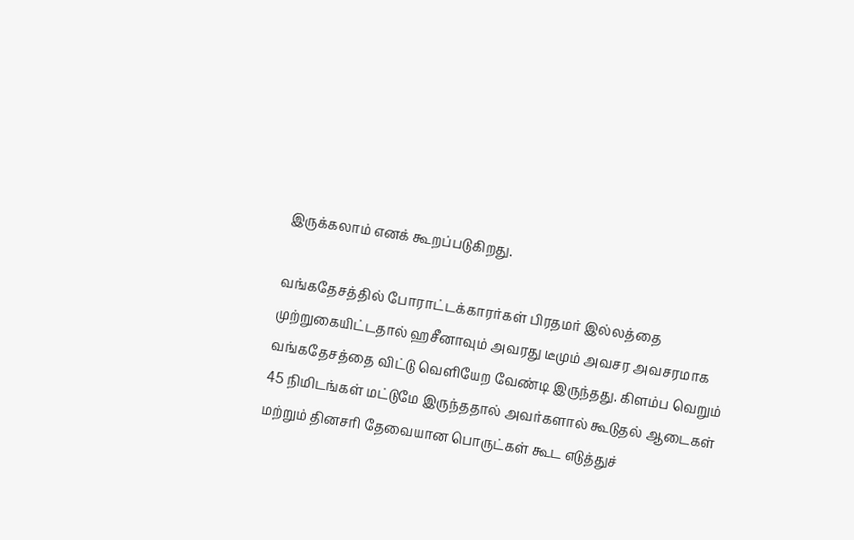இருக்கலாம் எனக் கூறப்படுகிறது.

வங்கதேசத்தில் போராட்டக்காரர்கள் பிரதமர் இல்லத்தை முற்றுகையிட்டதால் ஹசீனாவும் அவரது டீமும் அவசர அவசரமாக வங்கதேசத்தை விட்டு வெளியேற வேண்டி இருந்தது. கிளம்ப வெறும் 45 நிமிடங்கள் மட்டுமே இருந்ததால் அவர்களால் கூடுதல் ஆடைகள் மற்றும் தினசரி தேவையான பொருட்கள் கூட எடுத்துச்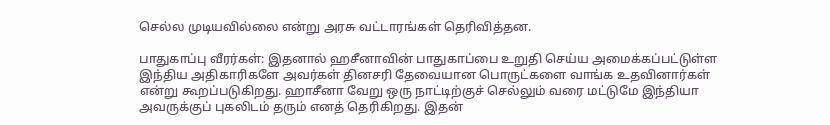செல்ல முடியவில்லை என்று அரசு வட்டாரங்கள் தெரிவித்தன.

பாதுகாப்பு வீரர்கள்: இதனால் ஹசீனாவின் பாதுகாப்பை உறுதி செய்ய அமைக்கப்பட்டுள்ள இந்திய அதிகாரிகளே அவர்கள் தினசரி தேவையான பொருட்களை வாங்க உதவினார்கள் என்று கூறப்படுகிறது. ஹாசீனா வேறு ஒரு நாட்டிற்குச் செல்லும் வரை மட்டுமே இந்தியா அவருக்குப் புகலிடம் தரும் எனத் தெரிகிறது. இதன்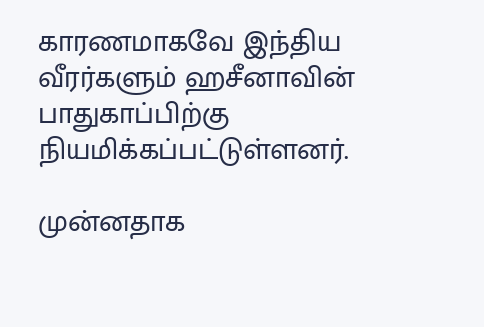காரணமாகவே இந்திய வீரர்களும் ஹசீனாவின் பாதுகாப்பிற்கு நியமிக்கப்பட்டுள்ளனர்.

முன்னதாக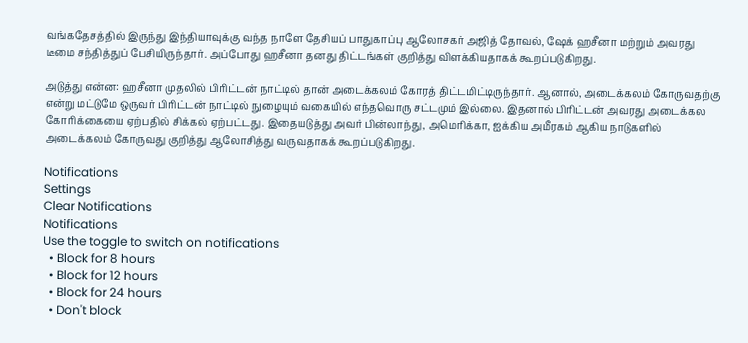வங்கதேசத்தில் இருந்து இந்தியாவுக்கு வந்த நாளே தேசியப் பாதுகாப்பு ஆலோசகர் அஜித் தோவல், ஷேக் ஹசீனா மற்றும் அவரது டீமை சந்தித்துப் பேசியிருந்தார். அப்போது ஹசீனா தனது திட்டங்கள் குறித்து விளக்கியதாகக் கூறப்படுகிறது.

அடுத்து என்ன: ஹசீனா முதலில் பிரிட்டன் நாட்டில் தான் அடைக்கலம் கோரத் திட்டமிட்டிருந்தார். ஆனால், அடைக்கலம் கோருவதற்கு என்று மட்டுமே ஒருவர் பிரிட்டன் நாட்டில் நுழையும் வகையில் எந்தவொரு சட்டமும் இல்லை. இதனால் பிரிட்டன் அவரது அடைக்கல கோரிக்கையை ஏற்பதில் சிக்கல் ஏற்பட்டது. இதையடுத்து அவர் பின்லாந்து, அமெரிக்கா, ஐக்கிய அமீரகம் ஆகிய நாடுகளில் அடைக்கலம் கோருவது குறித்து ஆலோசித்து வருவதாகக் கூறப்படுகிறது.

Notifications
Settings
Clear Notifications
Notifications
Use the toggle to switch on notifications
  • Block for 8 hours
  • Block for 12 hours
  • Block for 24 hours
  • Don't block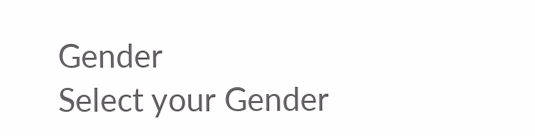Gender
Select your Gender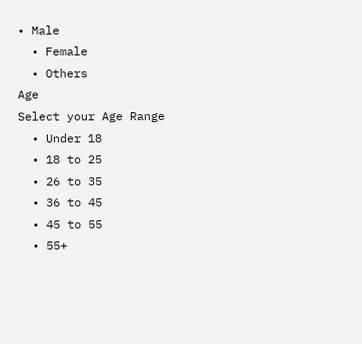• Male
  • Female
  • Others
Age
Select your Age Range
  • Under 18
  • 18 to 25
  • 26 to 35
  • 36 to 45
  • 45 to 55
  • 55+